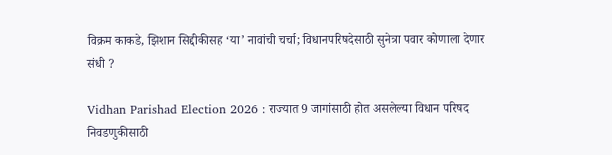विक्रम काकडे, झिशान सिद्दीकीसह ‘या’ नावांची चर्चा; विधानपरिषदेसाठी सुनेत्रा पवार कोणाला देणार संधी ?

Vidhan Parishad Election 2026 : राज्यात 9 जागांसाठी होत असलेल्या विधान परिषद निवडणुकीसाठी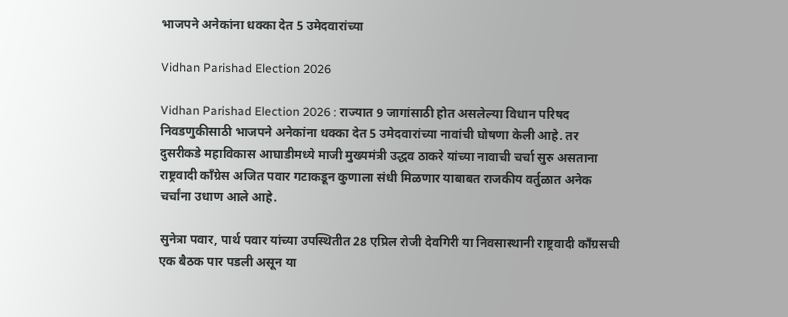भाजपने अनेकांना धक्का देत 5 उमेदवारांच्या

Vidhan Parishad Election 2026

Vidhan Parishad Election 2026 : राज्यात 9 जागांसाठी होत असलेल्या विधान परिषद निवडणुकीसाठी भाजपने अनेकांना धक्का देत 5 उमेदवारांच्या नावांची घोषणा केली आहे. तर दुसरीकडे महाविकास आघाडीमध्ये माजी मुख्यमंत्री उद्धव ठाकरे यांच्या नावाची चर्चा सुरु असताना राष्ट्रवादी काँग्रेस अजित पवार गटाकडून कुणाला संधी मिळणार याबाबत राजकीय वर्तुळात अनेक चर्चांना उधाण आले आहे.

सुनेत्रा पवार, पार्थ पवार यांच्या उपस्थितीत 28 एप्रिल रोजी देवगिरी या निवसास्थानी राष्ट्रवादी काँग्रसची एक बैठक पार पडली असून या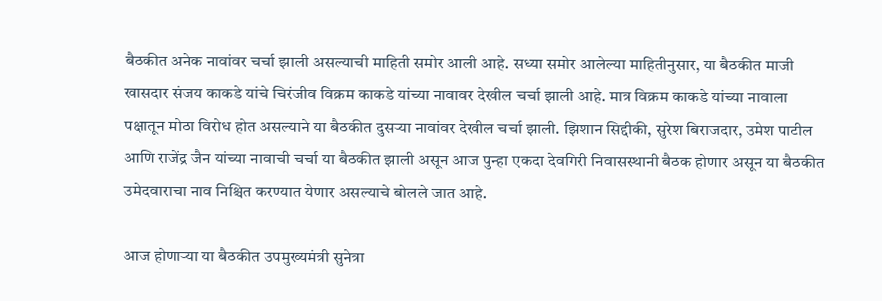बैठकीत अनेक नावांवर चर्चा झाली असल्याची माहिती समोर आली आहे. सध्या समोर आलेल्या माहितीनुसार, या बैठकीत माजी खासदार संजय काकडे यांचे चिरंजीव विक्रम काकडे यांच्या नावावर देखील चर्चा झाली आहे. मात्र विक्रम काकडे यांच्या नावाला पक्षातून मोठा विरोध होत असल्याने या बैठकीत दुसऱ्या नावांवर देखील चर्चा झाली. झिशान सिद्दीकी, सुरेश बिराजदार, उमेश पाटील आणि राजेंद्र जैन यांच्या नावाची चर्चा या बैठकीत झाली असून आज पुन्हा एकदा देवगिरी निवासस्थानी बैठक होणार असून या बैठकीत उमेदवाराचा नाव निश्चित करण्यात येणार असल्याचे बोलले जात आहे.

आज होणाऱ्या या बैठकीत उपमुख्यमंत्री सुनेत्रा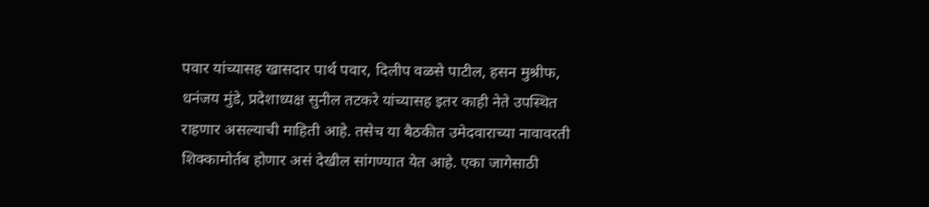पवार यांच्यासह खासदार पार्थ पवार, दिलीप वळसे पाटील, हसन मुश्रीफ, धनंजय मुंडे, प्रदेशाध्यक्ष सुनील तटकरे यांच्यासह इतर काही नेते उपस्थित राहणार असल्याची माहिती आहे. तसेच या बैठकीत उमेदवाराच्या नावावरती शिक्कामोर्तब होणार असं देखील सांगण्यात येत आहे. एका जागेसाठी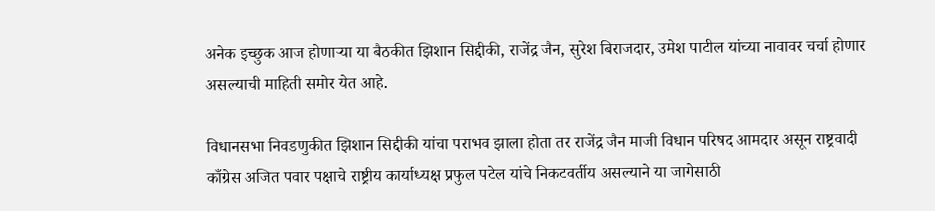अनेक इच्छुक आज होणाऱ्या या बैठकीत झिशान सिद्दीकी, राजेंद्र जैन, सुरेश बिराजदार, उमेश पाटील यांच्या नावावर चर्चा होणार असल्याची माहिती समोर येत आहे.

विधानसभा निवडणुकीत झिशान सिद्दीकी यांचा पराभव झाला होता तर राजेंद्र जैन माजी विधान परिषद आमदार असून राष्ट्रवादी काँग्रेस अजित पवार पक्षाचे राष्ट्रीय कार्याध्यक्ष प्रफुल पटेल यांचे निकटवर्तीय असल्याने या जागेसाठी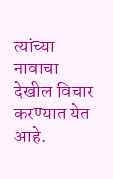त्यांच्या नावाचा देखील विचार करण्यात येत आहे.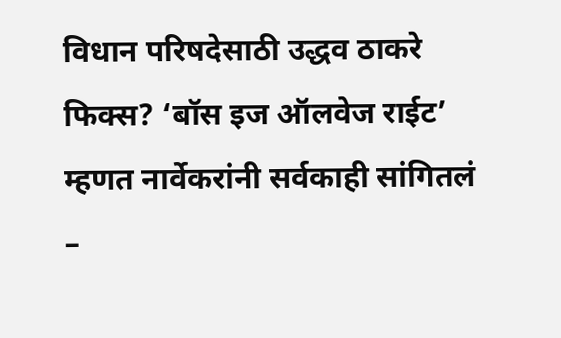विधान परिषदेसाठी उद्धव ठाकरे फिक्स? ‘बॉस इज ऑलवेज राईट’ म्हणत नार्वेकरांनी सर्वकाही सांगितलं –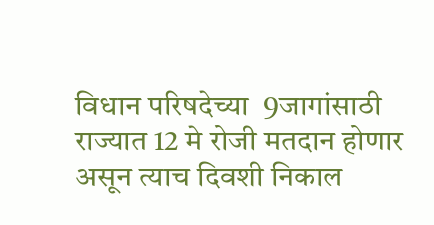विधान परिषदेच्या  9जागांसाठी राज्यात 12 मे रोजी मतदान होणार असून त्याच दिवशी निकाल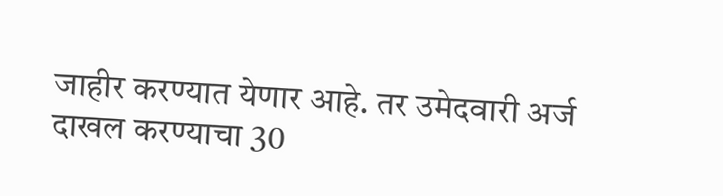जाहीर करण्यात येणार आहे. तर उमेदवारी अर्ज दाखल करण्याचा 30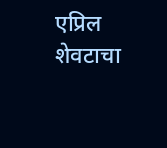एप्रिल शेवटाचा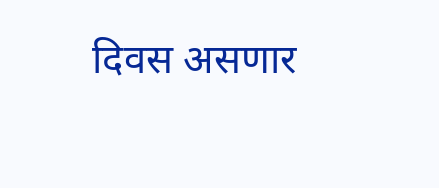दिवस असणार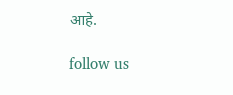आहे.

follow us